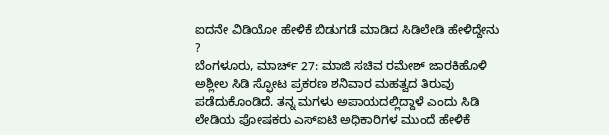ಐದನೇ ವಿಡಿಯೋ ಹೇಳಿಕೆ ಬಿಡುಗಡೆ ಮಾಡಿದ ಸಿಡಿಲೇಡಿ ಹೇಳಿದ್ದೇನು ?
ಬೆಂಗಳೂರು, ಮಾರ್ಚ್ 27: ಮಾಜಿ ಸಚಿವ ರಮೇಶ್ ಜಾರಕಿಹೊಳಿ ಅಶ್ಲೀಲ ಸಿಡಿ ಸ್ಫೋಟ ಪ್ರಕರಣ ಶನಿವಾರ ಮಹತ್ವದ ತಿರುವು ಪಡೆದುಕೊಂಡಿದೆ. ತನ್ನ ಮಗಳು ಅಪಾಯದಲ್ಲಿದ್ದಾಳೆ ಎಂದು ಸಿಡಿ ಲೇಡಿಯ ಪೋಷಕರು ಎಸ್ಐಟಿ ಅಧಿಕಾರಿಗಳ ಮುಂದೆ ಹೇಳಿಕೆ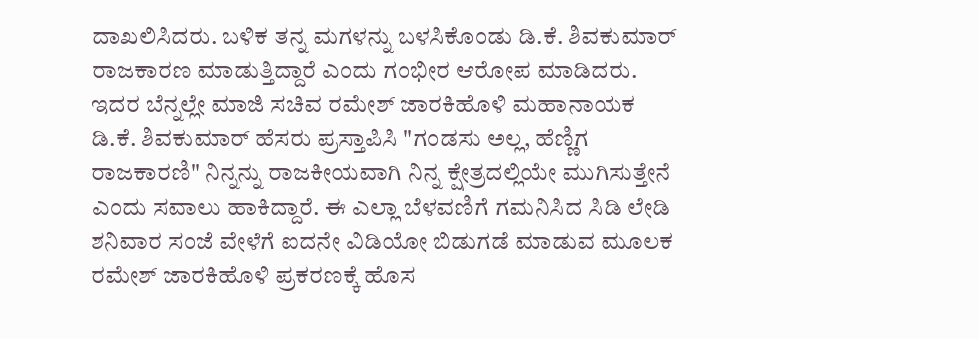ದಾಖಲಿಸಿದರು. ಬಳಿಕ ತನ್ನ ಮಗಳನ್ನು ಬಳಸಿಕೊಂಡು ಡಿ.ಕೆ. ಶಿವಕುಮಾರ್ ರಾಜಕಾರಣ ಮಾಡುತ್ತಿದ್ದಾರೆ ಎಂದು ಗಂಭೀರ ಆರೋಪ ಮಾಡಿದರು. ಇದರ ಬೆನ್ನಲ್ಲೇ ಮಾಜಿ ಸಚಿವ ರಮೇಶ್ ಜಾರಕಿಹೊಳಿ ಮಹಾನಾಯಕ ಡಿ.ಕೆ. ಶಿವಕುಮಾರ್ ಹೆಸರು ಪ್ರಸ್ತಾಪಿಸಿ "ಗಂಡಸು ಅಲ್ಲ, ಹೆಣ್ಣಿಗ ರಾಜಕಾರಣಿ" ನಿನ್ನನ್ನು ರಾಜಕೀಯವಾಗಿ ನಿನ್ನ ಕ್ಷೇತ್ರದಲ್ಲಿಯೇ ಮುಗಿಸುತ್ತೇನೆ ಎಂದು ಸವಾಲು ಹಾಕಿದ್ದಾರೆ. ಈ ಎಲ್ಲಾ ಬೆಳವಣಿಗೆ ಗಮನಿಸಿದ ಸಿಡಿ ಲೇಡಿ ಶನಿವಾರ ಸಂಜೆ ವೇಳೆಗೆ ಐದನೇ ವಿಡಿಯೋ ಬಿಡುಗಡೆ ಮಾಡುವ ಮೂಲಕ ರಮೇಶ್ ಜಾರಕಿಹೊಳಿ ಪ್ರಕರಣಕ್ಕೆ ಹೊಸ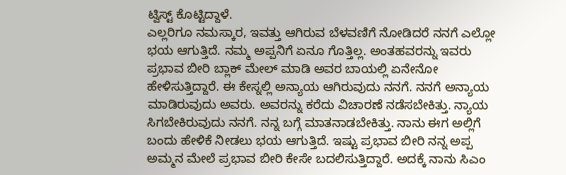ಟ್ವಿಸ್ಟ್ ಕೊಟ್ಟಿದ್ದಾಳೆ.
ಎಲ್ಲರಿಗೂ ನಮಸ್ಕಾರ, ಇವತ್ತು ಆಗಿರುವ ಬೆಳವಣಿಗೆ ನೋಡಿದರೆ ನನಗೆ ಎಲ್ಲೋ ಭಯ ಆಗುತ್ತಿದೆ. ನಮ್ಮ ಅಪ್ಪನಿಗೆ ಏನೂ ಗೊತ್ತಿಲ್ಲ. ಅಂತಹವರನ್ನು ಇವರು ಪ್ರಭಾವ ಬೀರಿ ಬ್ಲಾಕ್ ಮೇಲ್ ಮಾಡಿ ಅವರ ಬಾಯಲ್ಲಿ ಏನೇನೋ ಹೇಳಿಸುತ್ತಿದ್ದಾರೆ. ಈ ಕೇಸ್ನಲ್ಲಿ ಅನ್ಯಾಯ ಆಗಿರುವುದು ನನಗೆ. ನನಗೆ ಅನ್ಯಾಯ ಮಾಡಿರುವುದು ಅವರು. ಅವರನ್ನು ಕರೆದು ವಿಚಾರಣೆ ನಡೆಸಬೇಕಿತ್ತು. ನ್ಯಾಯ ಸಿಗಬೇಕಿರುವುದು ನನಗೆ. ನನ್ನ ಬಗ್ಗೆ ಮಾತನಾಡಬೇಕಿತ್ತು. ನಾನು ಈಗ ಅಲ್ಲಿಗೆ ಬಂದು ಹೇಳಿಕೆ ನೀಡಲು ಭಯ ಆಗುತ್ತಿದೆ. ಇಷ್ಟು ಪ್ರಭಾವ ಬೀರಿ ನನ್ನ ಅಪ್ಪ ಅಮ್ಮನ ಮೇಲೆ ಪ್ರಭಾವ ಬೀರಿ ಕೇಸೇ ಬದಲಿಸುತ್ತಿದ್ದಾರೆ. ಅದಕ್ಕೆ ನಾನು ಸಿಎಂ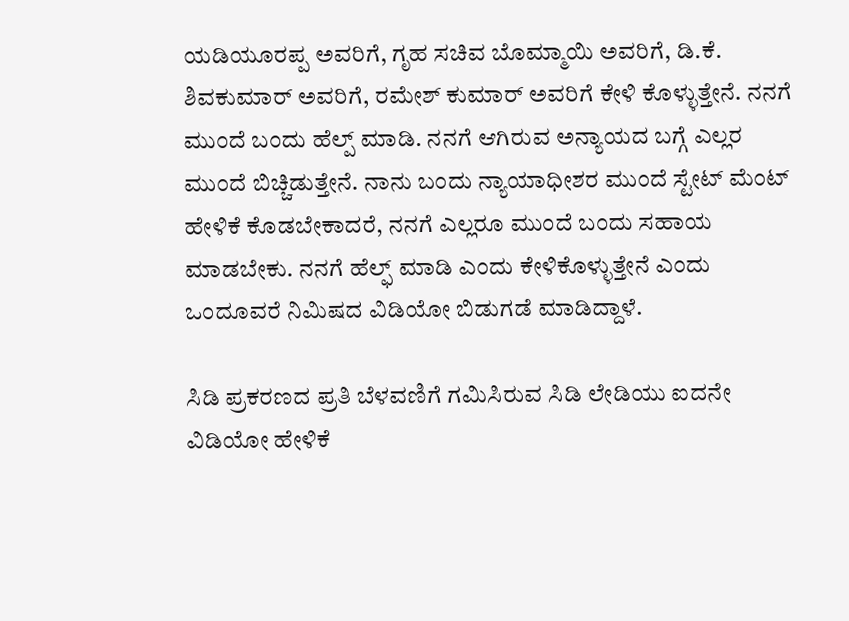ಯಡಿಯೂರಪ್ಪ ಅವರಿಗೆ, ಗೃಹ ಸಚಿವ ಬೊಮ್ಮಾಯಿ ಅವರಿಗೆ, ಡಿ.ಕೆ. ಶಿವಕುಮಾರ್ ಅವರಿಗೆ, ರಮೇಶ್ ಕುಮಾರ್ ಅವರಿಗೆ ಕೇಳಿ ಕೊಳ್ಳುತ್ತೇನೆ. ನನಗೆ ಮುಂದೆ ಬಂದು ಹೆಲ್ಪ್ ಮಾಡಿ. ನನಗೆ ಆಗಿರುವ ಅನ್ಯಾಯದ ಬಗ್ಗೆ ಎಲ್ಲರ ಮುಂದೆ ಬಿಚ್ಚಿಡುತ್ತೇನೆ. ನಾನು ಬಂದು ನ್ಯಾಯಾಧೀಶರ ಮುಂದೆ ಸ್ಟೇಟ್ ಮೆಂಟ್ ಹೇಳಿಕೆ ಕೊಡಬೇಕಾದರೆ, ನನಗೆ ಎಲ್ಲರೂ ಮುಂದೆ ಬಂದು ಸಹಾಯ ಮಾಡಬೇಕು. ನನಗೆ ಹೆಲ್ಫ್ ಮಾಡಿ ಎಂದು ಕೇಳಿಕೊಳ್ಳುತ್ತೇನೆ ಎಂದು ಒಂದೂವರೆ ನಿಮಿಷದ ವಿಡಿಯೋ ಬಿಡುಗಡೆ ಮಾಡಿದ್ದಾಳೆ.

ಸಿಡಿ ಪ್ರಕರಣದ ಪ್ರತಿ ಬೆಳವಣಿಗೆ ಗಮಿಸಿರುವ ಸಿಡಿ ಲೇಡಿಯು ಐದನೇ ವಿಡಿಯೋ ಹೇಳಿಕೆ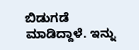ಬಿಡುಗಡೆ ಮಾಡಿದ್ದಾಳೆ. ಇನ್ನು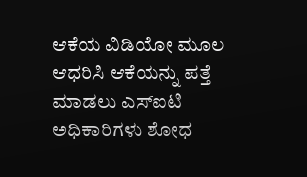ಆಕೆಯ ವಿಡಿಯೋ ಮೂಲ ಆಧರಿಸಿ ಆಕೆಯನ್ನು ಪತ್ತೆ ಮಾಡಲು ಎಸ್ಐಟಿ ಅಧಿಕಾರಿಗಳು ಶೋಧ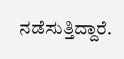ನಡೆಸುತ್ತಿದ್ದಾರೆ.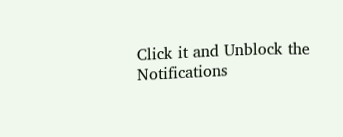Click it and Unblock the Notifications